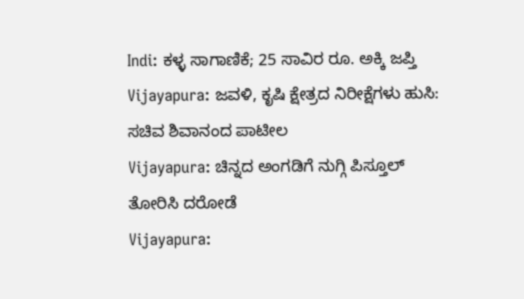Indi: ಕಳ್ಳ ಸಾಗಾಣಿಕೆ; 25 ಸಾವಿರ ರೂ. ಅಕ್ಕಿ ಜಪ್ತಿ
Vijayapura: ಜವಳಿ, ಕೃಷಿ ಕ್ಷೇತ್ರದ ನಿರೀಕ್ಷೆಗಳು ಹುಸಿ: ಸಚಿವ ಶಿವಾನಂದ ಪಾಟೀಲ
Vijayapura: ಚಿನ್ನದ ಅಂಗಡಿಗೆ ನುಗ್ಗಿ ಪಿಸ್ತೂಲ್ ತೋರಿಸಿ ದರೋಡೆ
Vijayapura: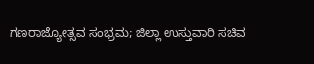ಗಣರಾಜ್ಯೋತ್ಸವ ಸಂಭ್ರಮ; ಜಿಲ್ಲಾ ಉಸ್ತುವಾರಿ ಸಚಿವ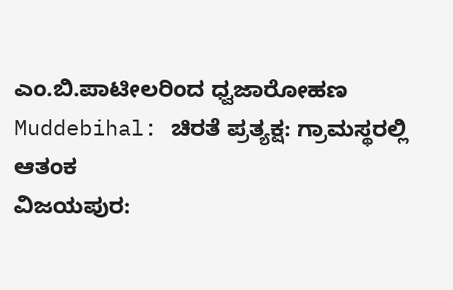ಎಂ.ಬಿ.ಪಾಟೀಲರಿಂದ ಧ್ವಜಾರೋಹಣ
Muddebihal: ಚಿರತೆ ಪ್ರತ್ಯಕ್ಷ: ಗ್ರಾಮಸ್ಥರಲ್ಲಿ ಆತಂಕ
ವಿಜಯಪುರ: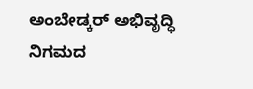ಅಂಬೇಡ್ಕರ್ ಅಭಿವೃದ್ಧಿ ನಿಗಮದ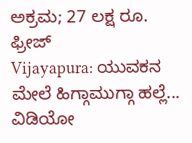ಅಕ್ರಮ; 27 ಲಕ್ಷ ರೂ. ಫ್ರೀಜ್
Vijayapura: ಯುವಕನ ಮೇಲೆ ಹಿಗ್ಗಾಮುಗ್ಗಾ ಹಲ್ಲೆ... ವಿಡಿಯೋ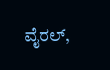ವೈರಲ್,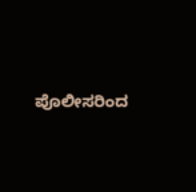ಪೊಲೀಸರಿಂದ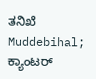ತನಿಖೆ
Muddebihal; ಕ್ಯಾಂಟರ್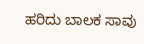ಹರಿದು ಬಾಲಕ ಸಾವು